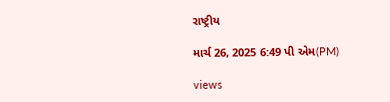રાષ્ટ્રીય

માર્ચ 26, 2025 6:49 પી એમ(PM)

views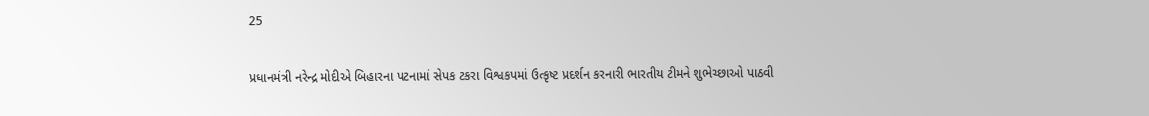25

પ્રધાનમંત્રી નરેન્દ્ર મોદીએ બિહારના પટનામાં સેપક ટકરા વિશ્વકપમાં ઉત્કૃષ્ટ પ્રદર્શન કરનારી ભારતીય ટીમને શુભેચ્છાઓ પાઠવી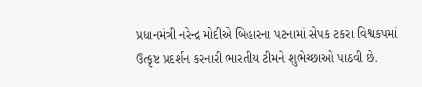પ્રધાનમંત્રી નરેન્દ્ર મોદીએ બિહારના પટનામાં સેપક ટકરા વિશ્વકપમાં ઉત્કૃષ્ટ પ્રદર્શન કરનારી ભારતીય ટીમને શુભેચ્છાઓ પાઠવી છે.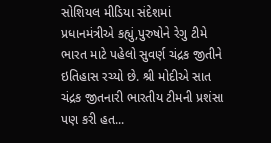સોશિયલ મીડિયા સંદેશમાં પ્રધાનમંત્રીએ કહ્યું,પુરુષોને રેગુ ટીમે ભારત માટે પહેલો સુવર્ણ ચંદ્રક જીતીને ઇતિહાસ રચ્યો છે. શ્રી મોદીએ સાત ચંદ્રક જીતનારી ભારતીય ટીમની પ્રશંસા પણ કરી હત...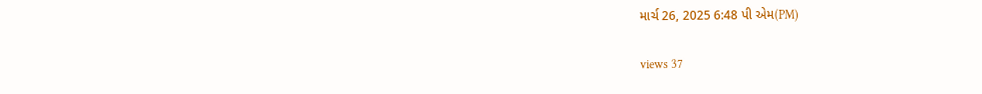માર્ચ 26, 2025 6:48 પી એમ(PM)

views 37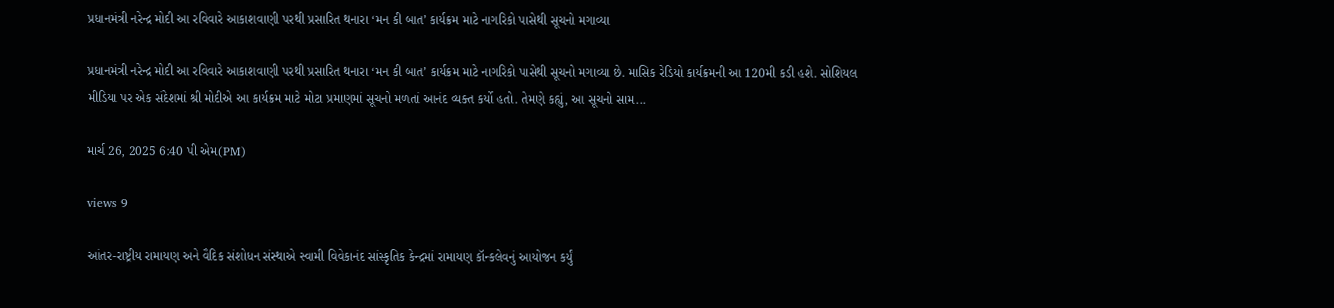પ્રધાનમંત્રી નરેન્દ્ર મોદી આ રવિવારે આકાશવાણી પરથી પ્રસારિત થનારા ‘મન કી બાત’ કાર્યક્રમ માટે નાગરિકો પાસેથી સૂચનો મગાવ્યા

પ્રધાનમંત્રી નરેન્દ્ર મોદી આ રવિવારે આકાશવાણી પરથી પ્રસારિત થનારા ‘મન કી બાત’ કાર્યક્રમ માટે નાગરિકો પાસેથી સૂચનો મગાવ્યા છે. માસિક રેડિયો કાર્યક્રમની આ 120મી કડી હશે. સોશિયલ મીડિયા પર એક સંદેશમાં શ્રી મોદીએ આ કાર્યક્રમ માટે મોટા પ્રમાણમાં સૂચનો મળતાં આનંદ વ્યક્ત કર્યો હતો. તેમણે કહ્યું, આ સૂચનો સામ...

માર્ચ 26, 2025 6:40 પી એમ(PM)

views 9

આંતર-રાષ્ટ્રીય રામાયણ અને વૈદિક સંશોધન સંસ્થાએ સ્વામી વિવેકાનંદ સાંસ્કૃતિક કેન્દ્રમાં રામાયણ કૉન્કલેવનું આયોજન કર્યું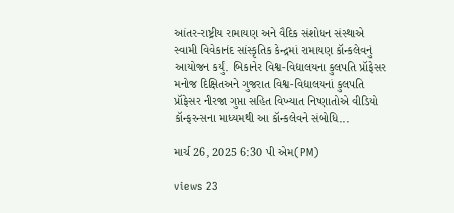આંતર-રાષ્ટ્રીય રામાયણ અને વૈદિક સંશોધન સંસ્થાએ સ્વામી વિવેકાનંદ સાંસ્કૃતિક કેન્દ્રમાં રામાયણ કૉન્કલેવનું આયોજન કર્યું. બિકાનેર વિશ્વ-વિદ્યાલયના કુલપતિ પ્રૉફેસર મનોજ દિક્ષિતઅને ગુજરાત વિશ્વ-વિદ્યાલયનાં કુલપતિ પ્રૉફેસર નીરજા ગુપ્તા સહિત વિખ્યાત નિષ્ણાતોએ વીડિયો કૉન્ફરન્સના માધ્યમથી આ કૉન્કલેવને સંબોધિ...

માર્ચ 26, 2025 6:30 પી એમ(PM)

views 23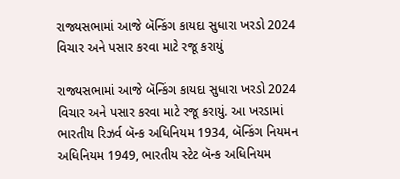રાજ્યસભામાં આજે બૅન્કિંગ કાયદા સુધારા ખરડો 2024 વિચાર અને પસાર કરવા માટે રજૂ કરાયું

રાજ્યસભામાં આજે બૅન્કિંગ કાયદા સુધારા ખરડો 2024 વિચાર અને પસાર કરવા માટે રજૂ કરાયું. આ ખરડામાં ભારતીય રિઝર્વ બૅન્ક અધિનિયમ 1934, બૅન્કિંગ નિયમન અધિનિયમ 1949, ભારતીય સ્ટેટ બૅન્ક અધિનિયમ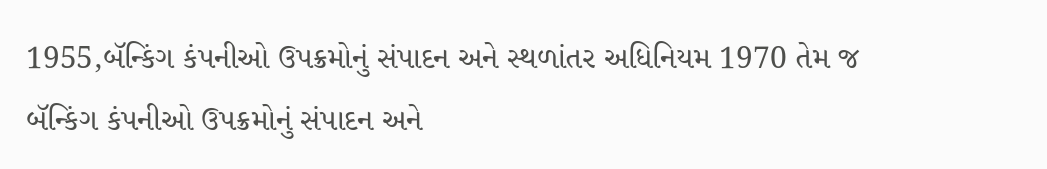1955,બૅન્કિંગ કંપનીઓ ઉપક્રમોનું સંપાદન અને સ્થળાંતર અધિનિયમ 1970 તેમ જ બૅન્કિંગ કંપનીઓ ઉપક્રમોનું સંપાદન અને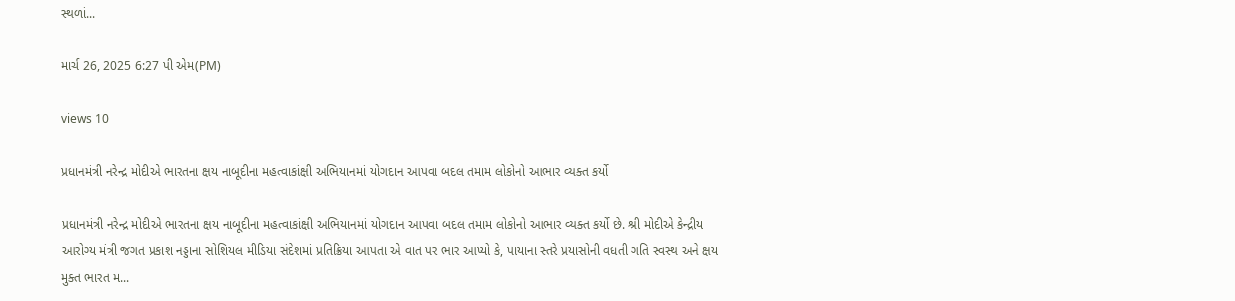સ્થળાં...

માર્ચ 26, 2025 6:27 પી એમ(PM)

views 10

પ્રધાનમંત્રી નરેન્દ્ર મોદીએ ભારતના ક્ષય નાબૂદીના મહત્વાકાંક્ષી અભિયાનમાં યોગદાન આપવા બદલ તમામ લોકોનો આભાર વ્યક્ત કર્યો

પ્રધાનમંત્રી નરેન્દ્ર મોદીએ ભારતના ક્ષય નાબૂદીના મહત્વાકાંક્ષી અભિયાનમાં યોગદાન આપવા બદલ તમામ લોકોનો આભાર વ્યક્ત કર્યો છે. શ્રી મોદીએ કેન્દ્રીય આરોગ્ય મંત્રી જગત પ્રકાશ નડ્ડાના સોશિયલ મીડિયા સંદેશમાં પ્રતિક્રિયા આપતા એ વાત પર ભાર આપ્યો કે, પાયાના સ્તરે પ્રયાસોની વધતી ગતિ સ્વસ્થ અને ક્ષય મુક્ત ભારત મ...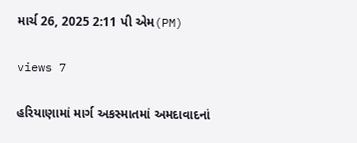માર્ચ 26, 2025 2:11 પી એમ(PM)

views 7

હરિયાણામાં માર્ગ અકસ્માતમાં અમદાવાદનાં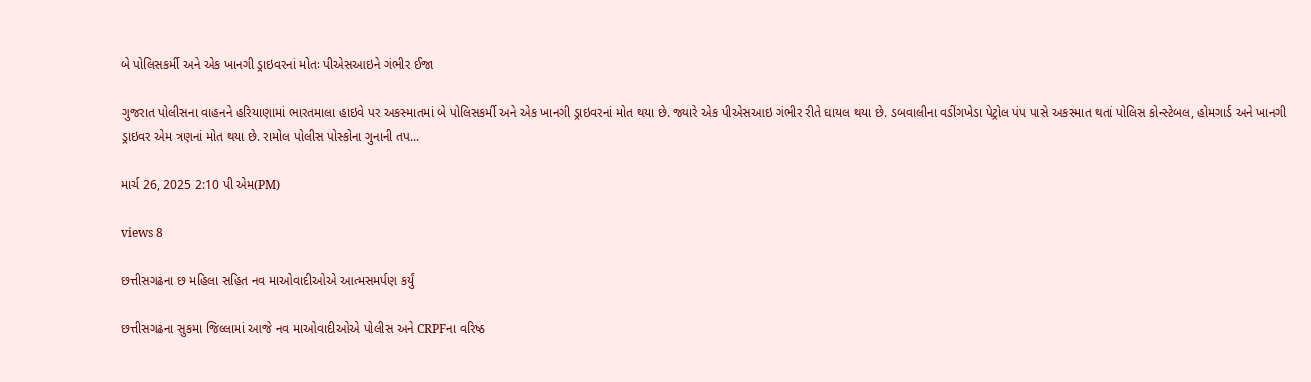બે પોલિસકર્મી અને એક ખાનગી ડ્રાઇવરનાં મોતઃ પીએસઆઇને ગંભીર ઈજા

ગુજરાત પોલીસના વાહનને હરિયાણામાં ભારતમાલા હાઇવે પર અકસ્માતમાં બે પોલિસકર્મી અને એક ખાનગી ડ્રાઇવરનાં મોત થયા છે. જ્યારે એક પીએસઆઇ ગંભીર રીતે ઘાયલ થયા છે. ડબવાલીના વડીંગખેડા પેટ્રોલ પંપ પાસે અકસ્માત થતાં પોલિસ કોન્સ્ટેબલ, હોમગાર્ડ અને ખાનગી ડ્રાઇવર એમ ત્રણનાં મોત થયા છે. રામોલ પોલીસ પોસ્કોના ગુનાની તપ...

માર્ચ 26, 2025 2:10 પી એમ(PM)

views 8

છત્તીસગઢના છ મહિલા સહિત નવ માઓવાદીઓએ આત્મસમર્પણ કર્યું

છત્તીસગઢના સુકમા જિલ્લામાં આજે નવ માઓવાદીઓએ પોલીસ અને CRPFના વરિષ્ઠ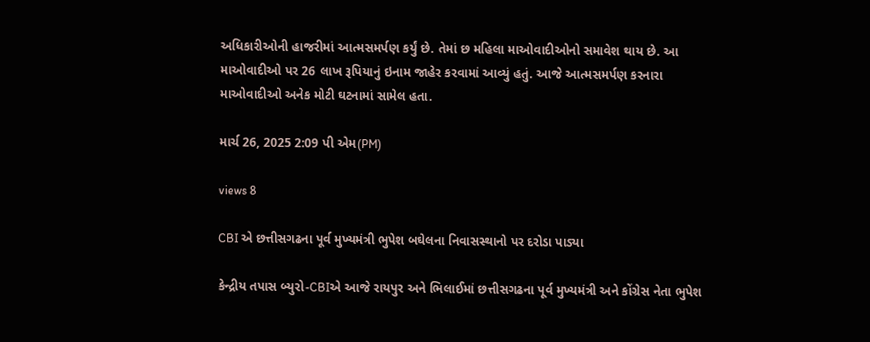અધિકારીઓની હાજરીમાં આત્મસમર્પણ કર્યું છે. તેમાં છ મહિલા માઓવાદીઓનો સમાવેશ થાય છે. આ માઓવાદીઓ પર 26 લાખ રૂપિયાનું ઇનામ જાહેર કરવામાં આવ્યું હતું. આજે આત્મસમર્પણ કરનારા માઓવાદીઓ અનેક મોટી ઘટનામાં સામેલ હતા.

માર્ચ 26, 2025 2:09 પી એમ(PM)

views 8

CBI એ છત્તીસગઢના પૂર્વ મુખ્યમંત્રી ભુપેશ બઘેલના નિવાસસ્થાનો પર દરોડા પાડ્યા

કેન્દ્રીય તપાસ બ્યુરો-CBIએ આજે રાયપુર અને ભિલાઈમાં છત્તીસગઢના પૂર્વ મુખ્યમંત્રી અને કોંગ્રેસ નેતા ભુપેશ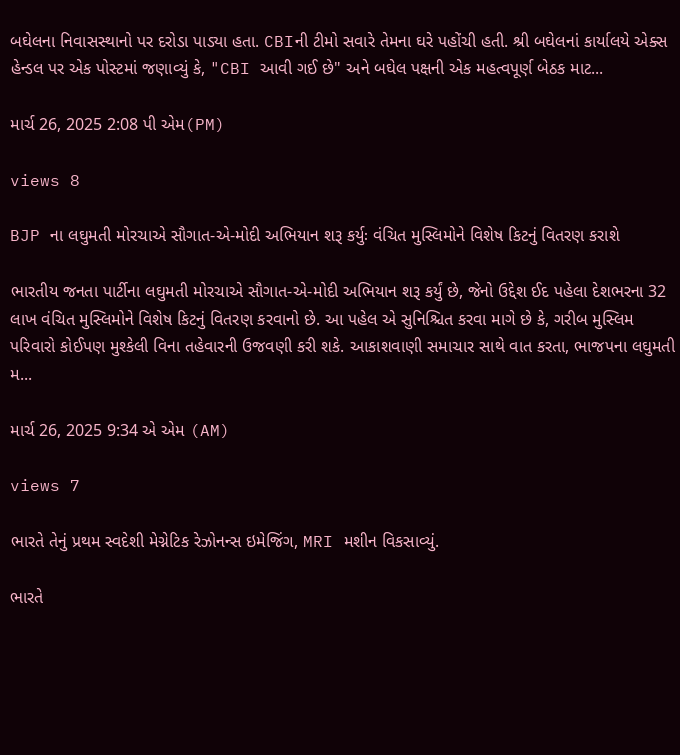બઘેલના નિવાસસ્થાનો પર દરોડા પાડ્યા હતા. CBIની ટીમો સવારે તેમના ઘરે પહોંચી હતી. શ્રી બઘેલનાં કાર્યાલયે એક્સ હેન્ડલ પર એક પોસ્ટમાં જણાવ્યું કે, "CBI આવી ગઈ છે" અને બઘેલ પક્ષની એક મહત્વપૂર્ણ બેઠક માટ...

માર્ચ 26, 2025 2:08 પી એમ(PM)

views 8

BJP ના લઘુમતી મોરચાએ સૌગાત-એ-મોદી અભિયાન શરૂ કર્યુઃ વંચિત મુસ્લિમોને વિશેષ કિટનું વિતરણ કરાશે

ભારતીય જનતા પાર્ટીના લઘુમતી મોરચાએ સૌગાત-એ-મોદી અભિયાન શરૂ કર્યું છે, જેનો ઉદ્દેશ ઈદ પહેલા દેશભરના 32 લાખ વંચિત મુસ્લિમોને વિશેષ કિટનું વિતરણ કરવાનો છે. આ પહેલ એ સુનિશ્ચિત કરવા માગે છે કે, ગરીબ મુસ્લિમ પરિવારો કોઈપણ મુશ્કેલી વિના તહેવારની ઉજવણી કરી શકે. આકાશવાણી સમાચાર સાથે વાત કરતા, ભાજપના લઘુમતી મ...

માર્ચ 26, 2025 9:34 એ એમ (AM)

views 7

ભારતે તેનું પ્રથમ સ્વદેશી મેગ્નેટિક રેઝોનન્સ ઇમેજિંગ, MRI મશીન વિકસાવ્યું.

ભારતે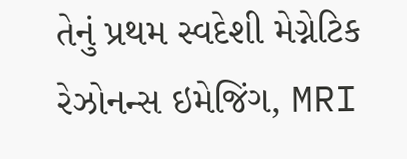તેનું પ્રથમ સ્વદેશી મેગ્નેટિક રેઝોનન્સ ઇમેજિંગ, MRI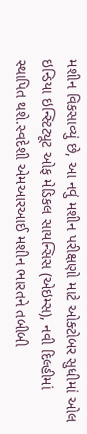મશીન વિકસાવ્યું છે, આ નવું મશીન પરીક્ષણો માટે ઓક્ટોબર સુધીમાં ઓલ ઇન્ડિયા ઇન્સ્ટિટ્યૂટ ઓફ મેડિકલ સાયન્સિસ (એઇમ્સ), નવી દિલ્હીમાં સ્થાપિત થશે.સ્વદેશી એમઆરઆઈ મશીન ભારતને તબીબી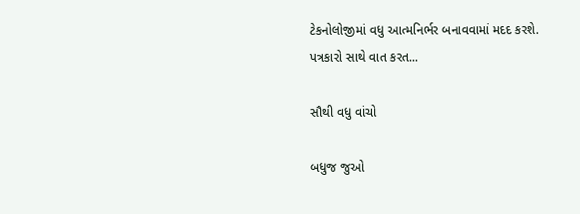ટેકનોલોજીમાં વધુ આત્મનિર્ભર બનાવવામાં મદદ કરશે. પત્રકારો સાથે વાત કરત...

સૌથી વધુ વાંચો

બધુજ જુઓ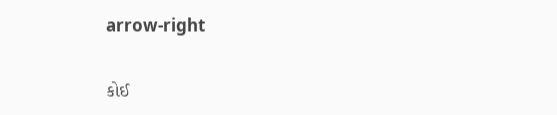arrow-right

કોઈ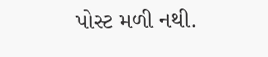પોસ્ટ મળી નથી.